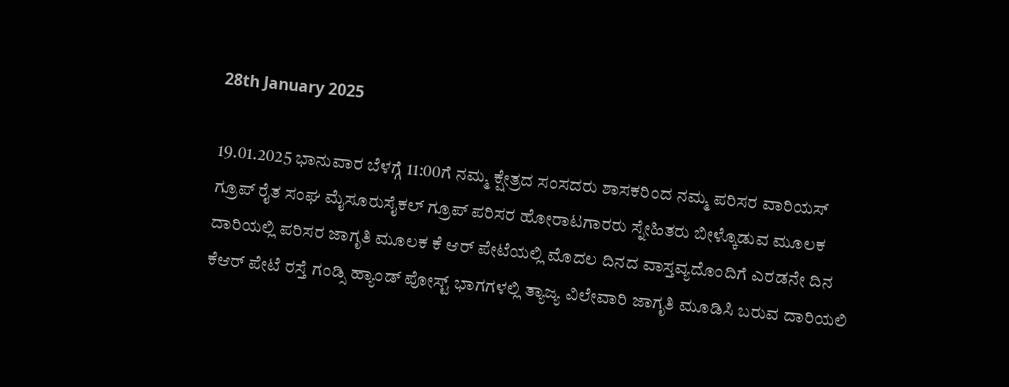28th January 2025

19.01.2025 ಭಾನುವಾರ ಬೆಳಗ್ಗೆ 11:00ಗೆ ನಮ್ಮ ಕ್ಷೇತ್ರದ ಸಂಸದರು ಶಾಸಕರಿಂದ ನಮ್ಮ ಪರಿಸರ ವಾರಿಯಸ್ ಗ್ರೂಪ್ ರೈತ ಸಂಘ ಮೈಸೂರುಸೈಕಲ್ ಗ್ರೂಪ್ ಪರಿಸರ ಹೋರಾಟಗಾರರು ಸ್ನೇಹಿತರು ಬೀಳ್ಕೊಡುವ ಮೂಲಕ ದಾರಿಯಲ್ಲಿ ಪರಿಸರ ಜಾಗೃತಿ ಮೂಲಕ ಕೆ ಆರ್ ಪೇಟೆಯಲ್ಲಿ ಮೊದಲ ದಿನದ ವಾಸ್ತವ್ಯದೊಂದಿಗೆ ಎರಡನೇ ದಿನ ಕೆಆರ್ ಪೇಟೆ ರಸ್ತೆ ಗಂಡ್ಸಿ ಹ್ಯಾಂಡ್ ಪೋಸ್ಟ್ ಭಾಗಗಳಲ್ಲಿ ತ್ಯಾಜ್ಯ ವಿಲೇವಾರಿ ಜಾಗೃತಿ ಮೂಡಿಸಿ ಬರುವ ದಾರಿಯಲಿ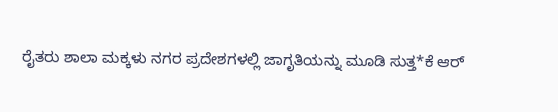ರೈತರು ಶಾಲಾ ಮಕ್ಕಳು ನಗರ ಪ್ರದೇಶಗಳಲ್ಲಿ ಜಾಗೃತಿಯನ್ನು ಮೂಡಿ ಸುತ್ತ*ಕೆ ಆರ್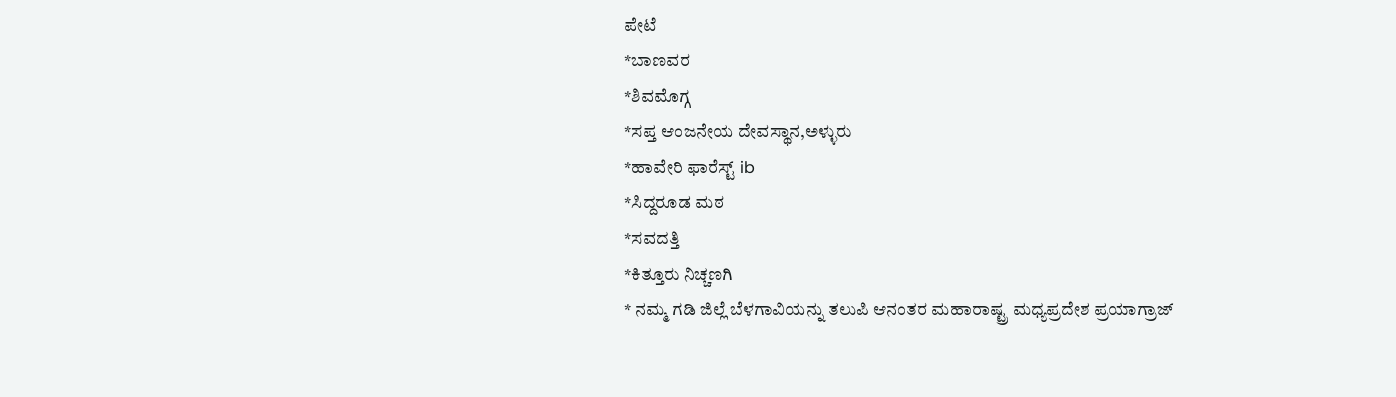ಪೇಟೆ
*ಬಾಣವರ
*ಶಿವಮೊಗ್ಗ
*ಸಪ್ತ ಆಂಜನೇಯ ದೇವಸ್ಥಾನ,ಅಳ್ಳುರು
*ಹಾವೇರಿ ಫಾರೆಸ್ಟ್ ib
*ಸಿದ್ದರೂಡ ಮಠ
*ಸವದತ್ತಿ
*ಕಿತ್ತೂರು ನಿಚ್ಚಣಗಿ
* ನಮ್ಮ ಗಡಿ ಜಿಲ್ಲೆ ಬೆಳಗಾವಿಯನ್ನು ತಲುಪಿ ಆನಂತರ ಮಹಾರಾಷ್ಟ್ರ ಮಧ್ಯಪ್ರದೇಶ ಪ್ರಯಾಗ್ರಾಜ್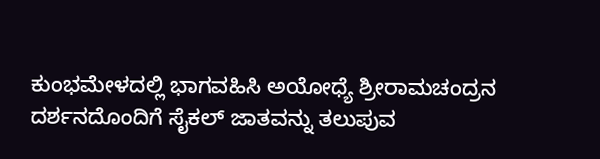ಕುಂಭಮೇಳದಲ್ಲಿ ಭಾಗವಹಿಸಿ ಅಯೋಧ್ಯೆ ಶ್ರೀರಾಮಚಂದ್ರನ ದರ್ಶನದೊಂದಿಗೆ ಸೈಕಲ್ ಜಾತವನ್ನು ತಲುಪುವ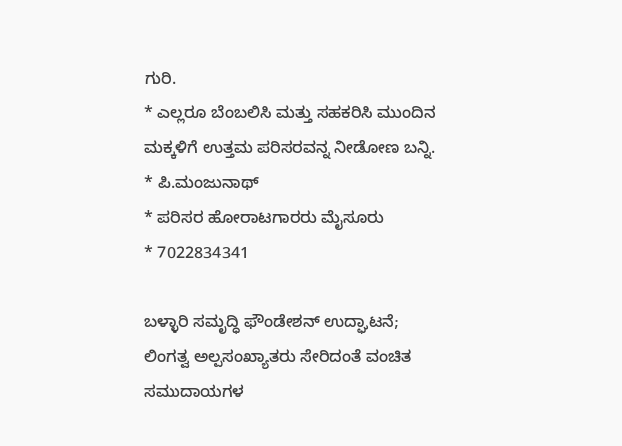ಗುರಿ.
* ಎಲ್ಲರೂ ಬೆಂಬಲಿಸಿ ಮತ್ತು ಸಹಕರಿಸಿ ಮುಂದಿನ ಮಕ್ಕಳಿಗೆ ಉತ್ತಮ ಪರಿಸರವನ್ನ ನೀಡೋಣ ಬನ್ನಿ.
* ಪಿ.ಮಂಜುನಾಥ್
* ಪರಿಸರ ಹೋರಾಟಗಾರರು ಮೈಸೂರು
* 7022834341

ಬಳ್ಳಾರಿ ಸಮೃದ್ಧಿ ಫೌಂಡೇಶನ್ ಉದ್ಘಾಟನೆ; ಲಿಂಗತ್ವ ಅಲ್ಪಸಂಖ್ಯಾತರು ಸೇರಿದಂತೆ ವಂಚಿತ ಸಮುದಾಯಗಳ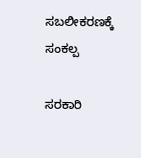ಸಬಲೀಕರಣಕ್ಕೆ ಸಂಕಲ್ಪ

ಸರಕಾರಿ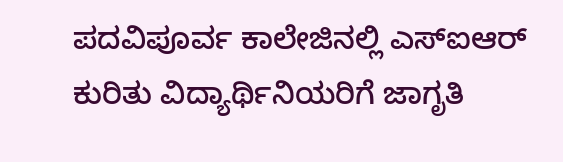ಪದವಿಪೂರ್ವ ಕಾಲೇಜಿನಲ್ಲಿ ಎಸ್ಐಆರ್ ಕುರಿತು ವಿದ್ಯಾರ್ಥಿನಿಯರಿಗೆ ಜಾಗೃತಿ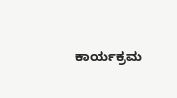ಕಾರ್ಯಕ್ರಮ